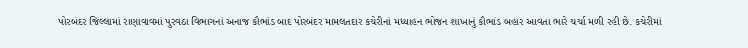પોરબંદર જિલ્લામાં રાણાવાવમાં પુરવઠા વિભાગનાં અનાજ કૌભાંડ બાદ પોરબંદર મામલતદાર કચેરીનાં મધ્યાહન ભોજન શાખાનું કૌભાંડ બહાર આવતા ભારે ચર્ચા મળી રહી છે. કચેરીમાં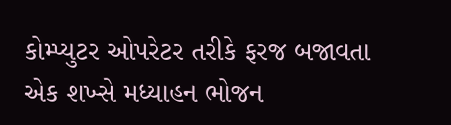કોમ્પ્યુટર ઓપરેટર તરીકે ફરજ બજાવતા એક શખ્સે મધ્યાહન ભોજન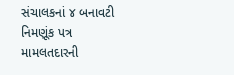સંચાલકનાં ૪ બનાવટી નિમણૂંક પત્ર મામલતદારની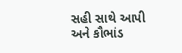સહી સાથે આપી અને કૌભાંડ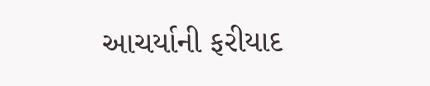આચર્યાની ફરીયાદ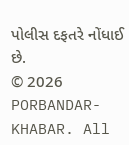પોલીસ દફતરે નોંધાઈ છે.
© 2026 PORBANDAR-KHABAR. All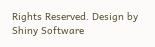Rights Reserved. Design by Shiny Software